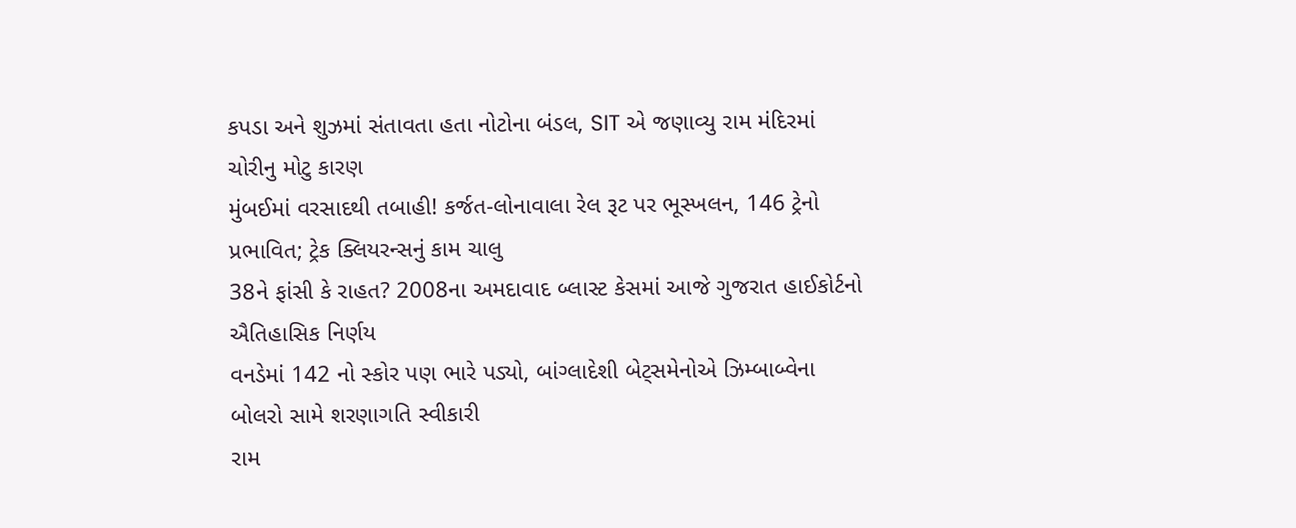કપડા અને શુઝમાં સંતાવતા હતા નોટોના બંડલ, SIT એ જણાવ્યુ રામ મંદિરમાં ચોરીનુ મોટુ કારણ
મુંબઈમાં વરસાદથી તબાહી! કર્જત-લોનાવાલા રેલ રૂટ પર ભૂસ્ખલન, 146 ટ્રેનો પ્રભાવિત; ટ્રેક ક્લિયરન્સનું કામ ચાલુ
38ને ફાંસી કે રાહત? 2008ના અમદાવાદ બ્લાસ્ટ કેસમાં આજે ગુજરાત હાઈકોર્ટનો ઐતિહાસિક નિર્ણય
વનડેમાં 142 નો સ્કોર પણ ભારે પડ્યો, બાંગ્લાદેશી બેટ્સમેનોએ ઝિમ્બાબ્વેના બોલરો સામે શરણાગતિ સ્વીકારી
રામ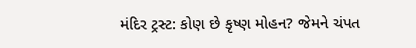મંદિર ટ્રસ્ટ: કોણ છે કૃષ્ણ મોહન? જેમને ચંપત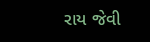રાય જેવી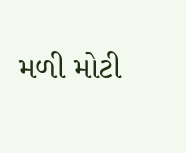મળી મોટી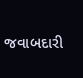જવાબદારી